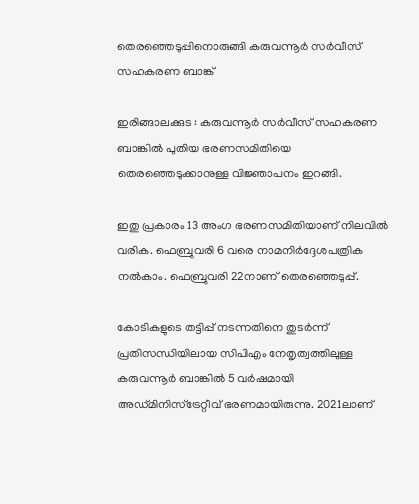തെരഞ്ഞെടുപ്പിനൊരുങ്ങി കരുവന്നൂർ സർവീസ് സഹകരണ ബാങ്ക്

ഇരിങ്ങാലക്കുട : കരുവന്നൂർ സർവീസ് സഹകരണ ബാങ്കിൽ പുതിയ ഭരണസമിതിയെ തെരഞ്ഞെടുക്കാനുള്ള വിജ്ഞാപനം ഇറങ്ങി.

ഇതു പ്രകാരം 13 അംഗ ഭരണസമിതിയാണ് നിലവിൽ വരിക. ഫെബ്രുവരി 6 വരെ നാമനിർദ്ദേശപത്രിക നൽകാം. ഫെബ്രുവരി 22നാണ് തെരഞ്ഞെടുപ്പ്.

കോടികളുടെ തട്ടിപ്പ് നടന്നതിനെ തുടർന്ന് പ്രതിസന്ധിയിലായ സിപിഎം നേതൃത്വത്തിലുള്ള കരുവന്നൂർ ബാങ്കിൽ 5 വർഷമായി അഡ്മിനിസ്ട്രേറ്റീവ് ഭരണമായിരുന്നു. 2021ലാണ്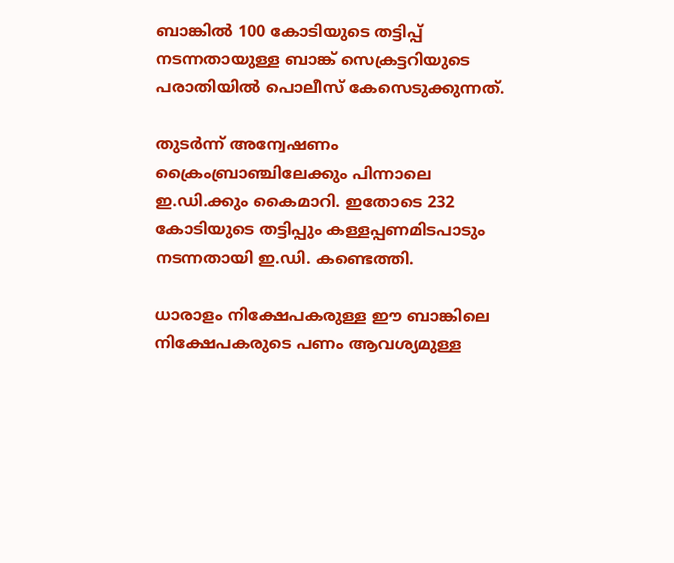ബാങ്കിൽ 100 കോടിയുടെ തട്ടിപ്പ് നടന്നതായുള്ള ബാങ്ക് സെക്രട്ടറിയുടെ പരാതിയിൽ പൊലീസ് കേസെടുക്കുന്നത്.

തുടർന്ന് അന്വേഷണം ക്രൈംബ്രാഞ്ചിലേക്കും പിന്നാലെ ഇ.ഡി.ക്കും കൈമാറി. ഇതോടെ 232 കോടിയുടെ തട്ടിപ്പും കള്ളപ്പണമിടപാടും നടന്നതായി ഇ.ഡി. കണ്ടെത്തി.

ധാരാളം നിക്ഷേപകരുള്ള ഈ ബാങ്കിലെ നിക്ഷേപകരുടെ പണം ആവശ്യമുള്ള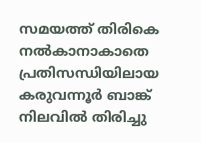സമയത്ത് തിരികെ നൽകാനാകാതെ പ്രതിസന്ധിയിലായ കരുവന്നൂർ ബാങ്ക് നിലവിൽ തിരിച്ചു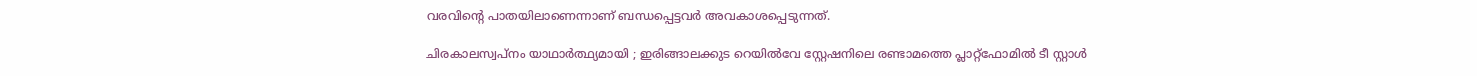വരവിൻ്റെ പാതയിലാണെന്നാണ് ബന്ധപ്പെട്ടവർ അവകാശപ്പെടുന്നത്.

ചിരകാലസ്വപ്നം യാഥാർത്ഥ്യമായി ; ഇരിങ്ങാലക്കുട റെയിൽവേ സ്റ്റേഷനിലെ രണ്ടാമത്തെ പ്ലാറ്റ്ഫോമിൽ ടീ സ്റ്റാൾ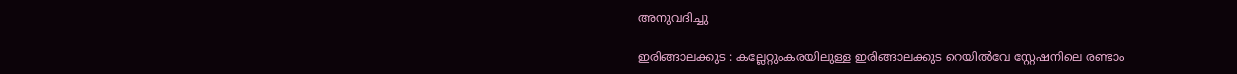അനുവദിച്ചു

ഇരിങ്ങാലക്കുട : കല്ലേറ്റുംകരയിലുള്ള ഇരിങ്ങാലക്കുട റെയിൽവേ സ്റ്റേഷനിലെ രണ്ടാം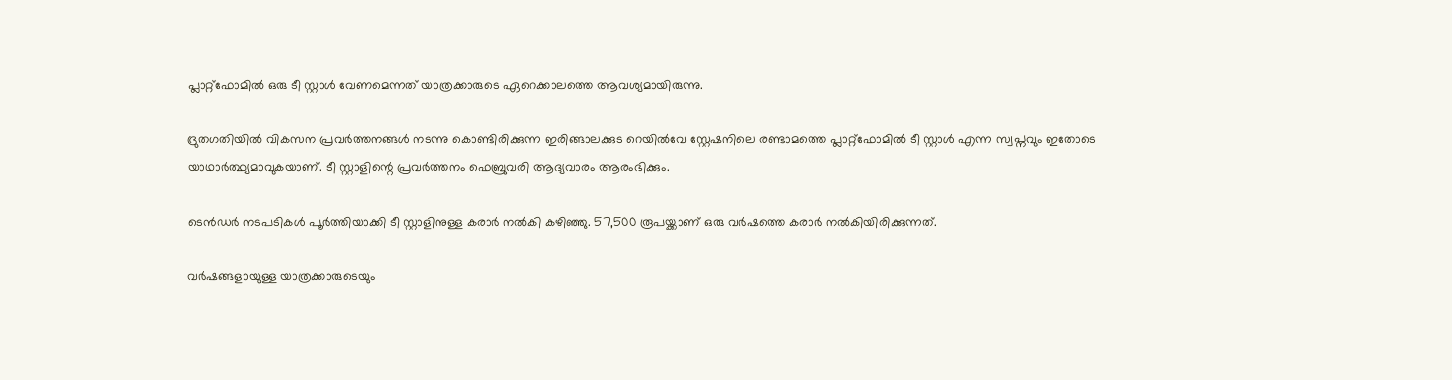പ്ലാറ്റ്ഫോമിൽ ഒരു ടീ സ്റ്റാൾ വേണമെന്നത് യാത്രക്കാരുടെ ഏറെക്കാലത്തെ ആവശ്യമായിരുന്നു.

ദ്രുതഗതിയിൽ വികസന പ്രവർത്തനങ്ങൾ നടന്നു കൊണ്ടിരിക്കുന്ന ഇരിങ്ങാലക്കുട റെയിൽവേ സ്റ്റേഷനിലെ രണ്ടാമത്തെ പ്ലാറ്റ്ഫോമിൽ ടീ സ്റ്റാൾ എന്ന സ്വപ്നവും ഇതോടെ യാഥാർത്ഥ്യമാവുകയാണ്. ടീ സ്റ്റാളിന്റെ പ്രവർത്തനം ഫെബ്രുവരി ആദ്യവാരം ആരംഭിക്കും.

ടെൻഡർ നടപടികൾ പൂർത്തിയാക്കി ടീ സ്റ്റാളിനുള്ള കരാർ നൽകി കഴിഞ്ഞു. 57,500 രൂപയ്ക്കാണ് ഒരു വർഷത്തെ കരാർ നൽകിയിരിക്കുന്നത്.

വർഷങ്ങളായുള്ള യാത്രക്കാരുടെയും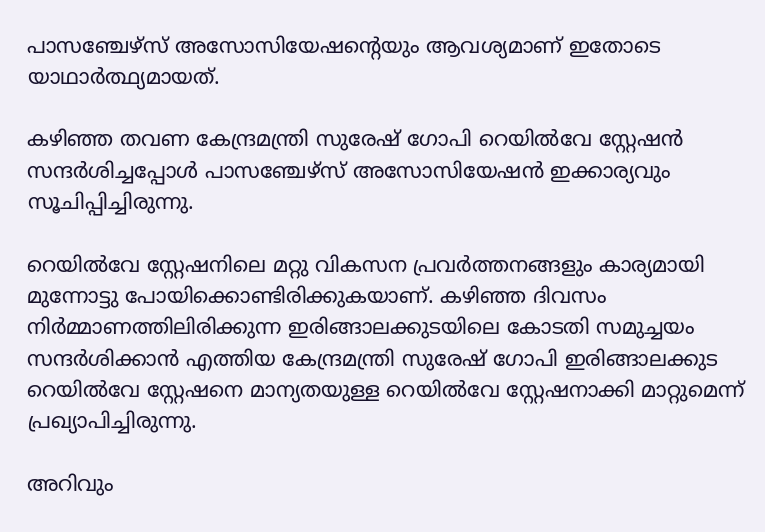പാസഞ്ചേഴ്സ് അസോസിയേഷന്റെയും ആവശ്യമാണ് ഇതോടെ യാഥാർത്ഥ്യമായത്.

കഴിഞ്ഞ തവണ കേന്ദ്രമന്ത്രി സുരേഷ് ഗോപി റെയിൽവേ സ്റ്റേഷൻ സന്ദർശിച്ചപ്പോൾ പാസഞ്ചേഴ്സ് അസോസിയേഷൻ ഇക്കാര്യവും സൂചിപ്പിച്ചിരുന്നു.

റെയിൽവേ സ്റ്റേഷനിലെ മറ്റു വികസന പ്രവർത്തനങ്ങളും കാര്യമായി മുന്നോട്ടു പോയിക്കൊണ്ടിരിക്കുകയാണ്. കഴിഞ്ഞ ദിവസം നിർമ്മാണത്തിലിരിക്കുന്ന ഇരിങ്ങാലക്കുടയിലെ കോടതി സമുച്ചയം സന്ദർശിക്കാൻ എത്തിയ കേന്ദ്രമന്ത്രി സുരേഷ് ഗോപി ഇരിങ്ങാലക്കുട റെയിൽവേ സ്റ്റേഷനെ മാന്യതയുള്ള റെയിൽവേ സ്റ്റേഷനാക്കി മാറ്റുമെന്ന് പ്രഖ്യാപിച്ചിരുന്നു.

അറിവും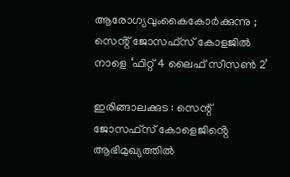ആരോഗ്യവുംകൈകോർക്കുന്നു ; സെൻ്റ് ജോസഫ്സ് കോളജിൽ നാളെ ‘ഫിറ്റ് 4 ലൈഫ് സീസൺ 2’

ഇരിങ്ങാലക്കുട : സെന്റ് ജോസഫ്‌സ് കോളെജിൻ്റെ ആഭിമുഖ്യത്തിൽ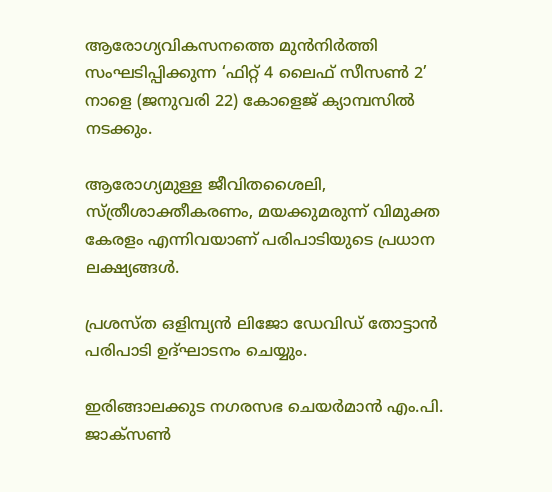ആരോഗ്യവികസനത്തെ മുൻനിർത്തി സംഘടിപ്പിക്കുന്ന ‘ഫിറ്റ് 4 ലൈഫ് സീസൺ 2’ നാളെ (ജനുവരി 22) കോളെജ് ക്യാമ്പസിൽ നടക്കും.

ആരോഗ്യമുള്ള ജീവിതശൈലി, സ്ത്രീശാക്തീകരണം, മയക്കുമരുന്ന് വിമുക്ത കേരളം എന്നിവയാണ് പരിപാടിയുടെ പ്രധാന ലക്ഷ്യങ്ങൾ.

പ്രശസ്ത ഒളിമ്പ്യൻ ലിജോ ഡേവിഡ് തോട്ടാൻ പരിപാടി ഉദ്ഘാടനം ചെയ്യും.

ഇരിങ്ങാലക്കുട നഗരസഭ ചെയർമാൻ എം.പി. ജാക്സൺ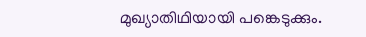മുഖ്യാതിഥിയായി പങ്കെടുക്കും.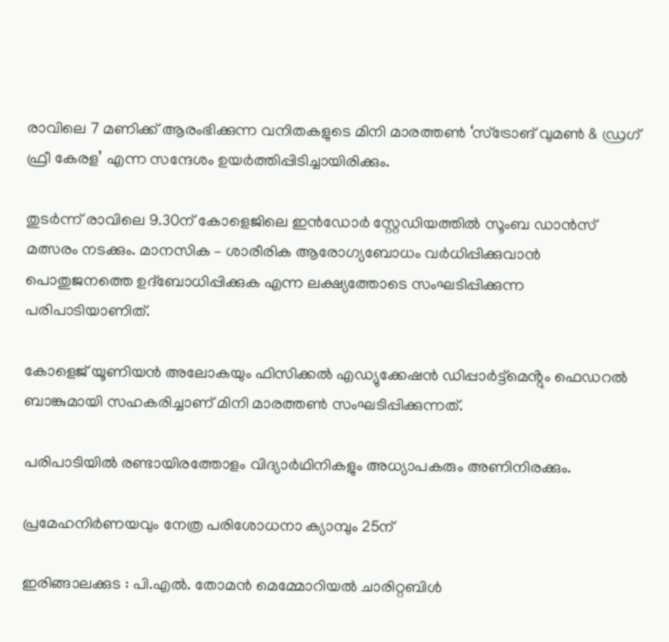രാവിലെ 7 മണിക്ക് ആരംഭിക്കുന്ന വനിതകളുടെ മിനി മാരത്തൺ ‘സ്ട്രോങ് വുമൺ & ഡ്രഗ് ഫ്രീ കേരള’ എന്ന സന്ദേശം ഉയർത്തിപ്പിടിച്ചായിരിക്കും.

തുടർന്ന് രാവിലെ 9.30ന് കോളെജിലെ ഇൻഡോർ സ്റ്റേഡിയത്തിൽ സൂംബ ഡാൻസ് മത്സരം നടക്കും. മാനസിക – ശാരീരിക ആരോഗ്യബോധം വർധിപ്പിക്കുവാൻ പൊതുജനത്തെ ഉദ്ബോധിപ്പിക്കുക എന്ന ലക്ഷ്യത്തോടെ സംഘടിപ്പിക്കുന്ന പരിപാടിയാണിത്.

കോളെജ് യൂണിയൻ അലോകയും ഫിസിക്കൽ എഡ്യുക്കേഷൻ ഡിപ്പാർട്ട്മെൻ്റും ഫെഡറൽ ബാങ്കുമായി സഹകരിച്ചാണ് മിനി മാരത്തൺ സംഘടിപ്പിക്കുന്നത്.

പരിപാടിയിൽ രണ്ടായിരത്തോളം വിദ്യാർഥിനികളും അധ്യാപകരും അണിനിരക്കും.

പ്രമേഹനിർണയവും നേത്ര പരിശോധനാ ക്യാമ്പും 25ന്

ഇരിങ്ങാലക്കുട : പി.എൽ. തോമൻ മെമ്മോറിയൽ ചാരിറ്റബിൾ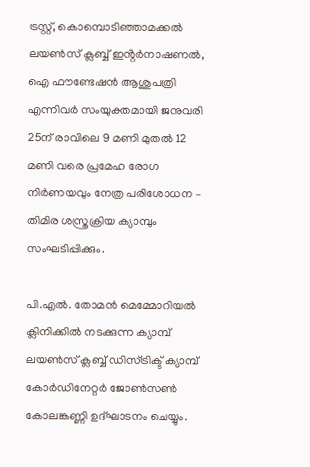ട്രസ്റ്റ്, കൊമ്പൊടിഞ്ഞാമക്കൽ ലയൺസ് ക്ലബ്ബ് ഇൻ്റർനാഷണൽ, ഐ ഫൗണ്ടേഷൻ ആശുപത്രി എന്നിവർ സംയുക്തമായി ജനുവരി 25ന് രാവിലെ 9 മണി മുതൽ 12 മണി വരെ പ്രമേഹ രോഗ നിർണയവും നേത്ര പരിശോധന – തിമിര ശസ്ത്രക്രിയ ക്യാമ്പും സംഘടിപ്പിക്കും.

പി.എൽ. തോമൻ മെമ്മോറിയൽ ക്ലിനിക്കിൽ നടക്കുന്ന ക്യാമ്പ് ലയൺസ് ക്ലബ്ബ് ഡിസ്ട്രിക്ട് ക്യാമ്പ് കോർഡിനേറ്റർ ജോൺസൺ കോലങ്കണ്ണി ഉദ്ഘാടനം ചെയ്യും.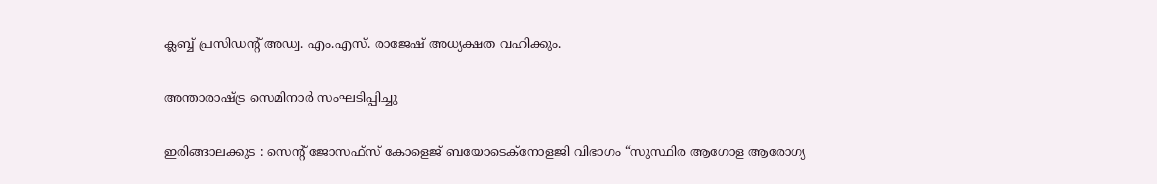ക്ലബ്ബ് പ്രസിഡൻ്റ് അഡ്വ. എം.എസ്. രാജേഷ് അധ്യക്ഷത വഹിക്കും.

അന്താരാഷ്ട്ര സെമിനാർ സംഘടിപ്പിച്ചു

ഇരിങ്ങാലക്കുട : സെന്റ് ജോസഫ്സ് കോളെജ് ബയോടെക്‌നോളജി വിഭാഗം “സുസ്ഥിര ആഗോള ആരോഗ്യ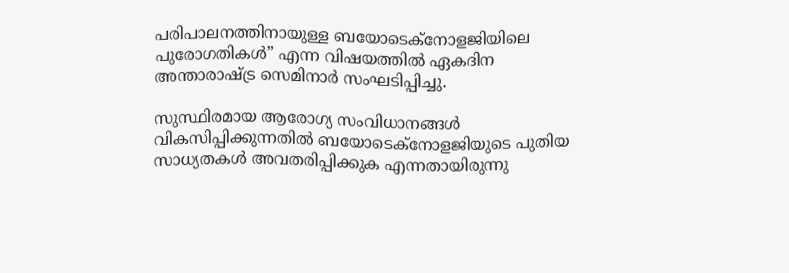പരിപാലനത്തിനായുള്ള ബയോടെക്‌നോളജിയിലെ പുരോഗതികൾ” എന്ന വിഷയത്തിൽ ഏകദിന അന്താരാഷ്ട്ര സെമിനാർ സംഘടിപ്പിച്ചു.

സുസ്ഥിരമായ ആരോഗ്യ സംവിധാനങ്ങൾ വികസിപ്പിക്കുന്നതിൽ ബയോടെക്‌നോളജിയുടെ പുതിയ സാധ്യതകൾ അവതരിപ്പിക്കുക എന്നതായിരുന്നു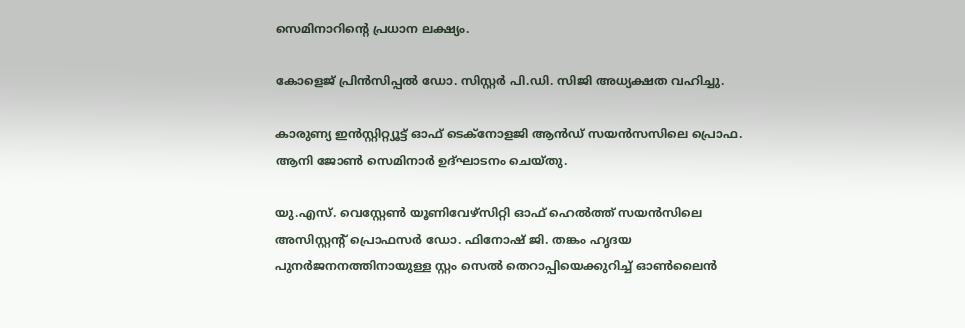സെമിനാറിന്റെ പ്രധാന ലക്ഷ്യം.

കോളെജ് പ്രിൻസിപ്പൽ ഡോ. സിസ്റ്റർ പി.ഡി. സിജി അധ്യക്ഷത വഹിച്ചു.

കാരുണ്യ ഇൻസ്റ്റിറ്റ്യൂട്ട് ഓഫ് ടെക്‌നോളജി ആൻഡ് സയൻസസിലെ പ്രൊഫ. ആനി ജോൺ സെമിനാർ ഉദ്ഘാടനം ചെയ്തു.

യു.എസ്. വെസ്റ്റേൺ യൂണിവേഴ്സിറ്റി ഓഫ് ഹെൽത്ത് സയൻസിലെ അസിസ്റ്റൻ്റ് പ്രൊഫസർ ഡോ. ഫിനോഷ് ജി. തങ്കം ഹൃദയ പുനർജനനത്തിനായുള്ള സ്റ്റം സെൽ തെറാപ്പിയെക്കുറിച്ച് ഓൺലൈൻ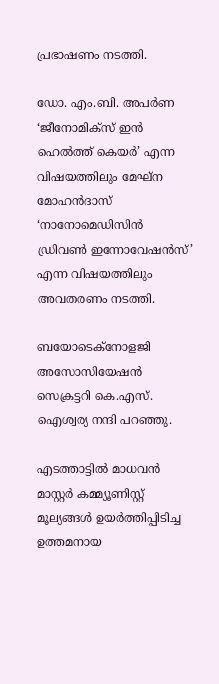പ്രഭാഷണം നടത്തി.

ഡോ. എം.ബി. അപർണ ‘ജീനോമിക്സ് ഇൻ ഹെൽത്ത് കെയർ’ എന്ന വിഷയത്തിലും മേഘ്ന മോഹൻദാസ് ‘നാനോമെഡിസിൻ ഡ്രിവൺ ഇന്നോവേഷൻസ്’ എന്ന വിഷയത്തിലും അവതരണം നടത്തി.

ബയോടെക്നോളജി അസോസിയേഷൻ സെക്രട്ടറി കെ.എസ്. ഐശ്വര്യ നന്ദി പറഞ്ഞു.

എടത്താട്ടിൽ മാധവൻ മാസ്റ്റർ കമ്മ്യൂണിസ്റ്റ് മൂല്യങ്ങൾ ഉയർത്തിപ്പിടിച്ച ഉത്തമനായ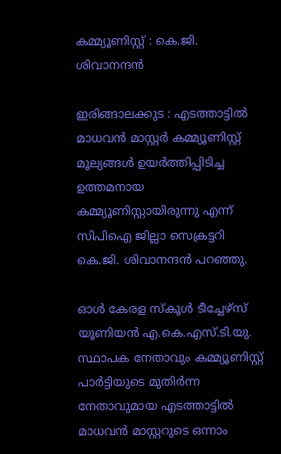കമ്മ്യൂണിസ്റ്റ് : കെ.ജി. ശിവാനന്ദൻ

ഇരിങ്ങാലക്കുട : എടത്താട്ടിൽ മാധവൻ മാസ്റ്റർ കമ്മ്യൂണിസ്റ്റ് മൂല്യങ്ങൾ ഉയർത്തിപ്പിടിച്ച ഉത്തമനായ കമ്മ്യൂണിസ്റ്റായിരുന്നു എന്ന് സിപിഐ ജില്ലാ സെക്രട്ടറി കെ.ജി. ശിവാനന്ദൻ പറഞ്ഞു.

ഓൾ കേരള സ്കൂൾ ടീച്ചേഴ്സ് യൂണിയൻ എ.കെ.എസ്.ടി.യു. സ്ഥാപക നേതാവും കമ്മ്യൂണിസ്റ്റ് പാർട്ടിയുടെ മുതിർന്ന നേതാവുമായ എടത്താട്ടിൽ മാധവൻ മാസ്റ്ററുടെ ഒന്നാം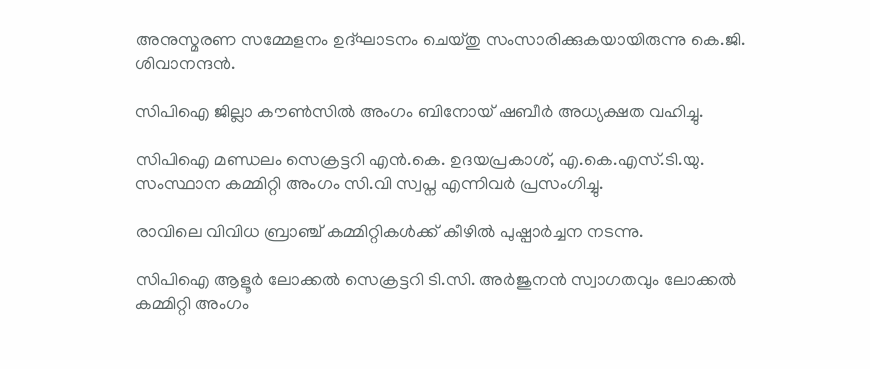അനുസ്മരണ സമ്മേളനം ഉദ്ഘാടനം ചെയ്തു സംസാരിക്കുകയായിരുന്നു കെ.ജി. ശിവാനന്ദൻ.

സിപിഐ ജില്ലാ കൗൺസിൽ അംഗം ബിനോയ് ഷബീർ അധ്യക്ഷത വഹിച്ചു.

സിപിഐ മണ്ഡലം സെക്രട്ടറി എൻ.കെ. ഉദയപ്രകാശ്, എ.കെ.എസ്.ടി.യു. സംസ്ഥാന കമ്മിറ്റി അംഗം സി.വി സ്വപ്ന എന്നിവർ പ്രസംഗിച്ചു.

രാവിലെ വിവിധ ബ്രാഞ്ച് കമ്മിറ്റികൾക്ക് കീഴിൽ പുഷ്പാർച്ചന നടന്നു.

സിപിഐ ആളൂർ ലോക്കൽ സെക്രട്ടറി ടി.സി. അർജുനൻ സ്വാഗതവും ലോക്കൽ കമ്മിറ്റി അംഗം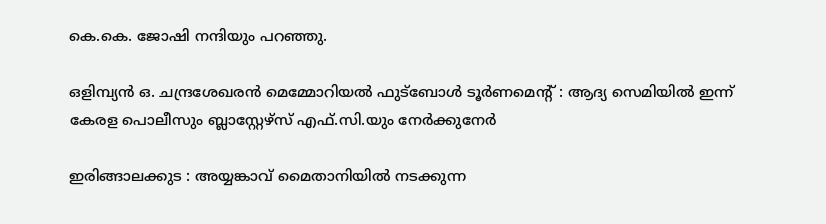കെ.കെ. ജോഷി നന്ദിയും പറഞ്ഞു.

ഒളിമ്പ്യൻ ഒ. ചന്ദ്രശേഖരൻ മെമ്മോറിയൽ ഫുട്ബോൾ ടൂർണമെൻ്റ് : ആദ്യ സെമിയിൽ ഇന്ന് കേരള പൊലീസും ബ്ലാസ്റ്റേഴ്സ് എഫ്.സി.യും നേർക്കുനേർ

ഇരിങ്ങാലക്കുട : അയ്യങ്കാവ് മൈതാനിയിൽ നടക്കുന്ന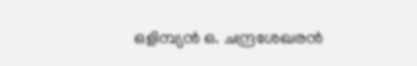ഒളിമ്പ്യൻ ഒ. ചന്ദ്രശേഖരൻ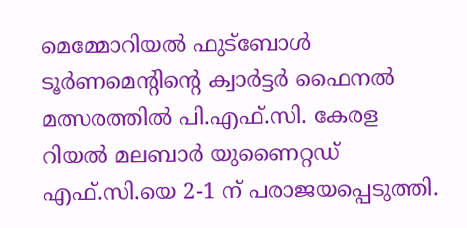മെമ്മോറിയൽ ഫുട്ബോൾ ടൂർണമെന്റിന്റെ ക്വാർട്ടർ ഫൈനൽ മത്സരത്തിൽ പി.എഫ്.സി. കേരള റിയൽ മലബാർ യുണൈറ്റഡ് എഫ്.സി.യെ 2-1 ന് പരാജയപ്പെടുത്തി.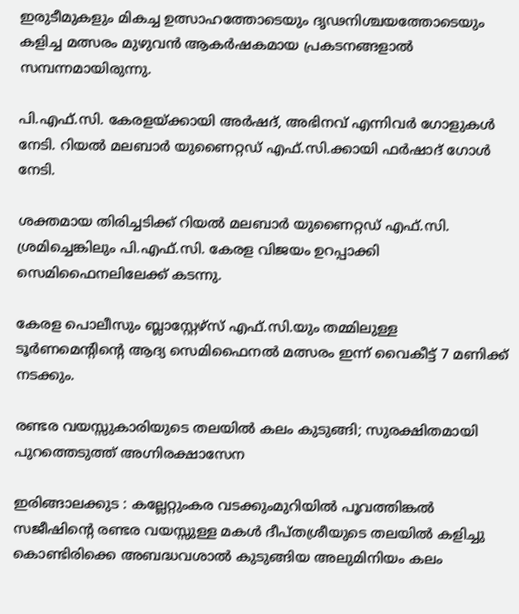ഇരുടീമുകളും മികച്ച ഉത്സാഹത്തോടെയും ദൃഢനിശ്ചയത്തോടെയും കളിച്ച മത്സരം മുഴുവൻ ആകർഷകമായ പ്രകടനങ്ങളാൽ സമ്പന്നമായിരുന്നു.

പി.എഫ്.സി. കേരളയ്ക്കായി അർഷദ്, അഭിനവ് എന്നിവർ ഗോളുകൾ നേടി. റിയൽ മലബാർ യുണൈറ്റഡ് എഫ്.സി.ക്കായി ഫർഷാദ് ഗോൾ നേടി.

ശക്തമായ തിരിച്ചടിക്ക് റിയൽ മലബാർ യുണൈറ്റഡ് എഫ്.സി. ശ്രമിച്ചെങ്കിലും പി.എഫ്.സി. കേരള വിജയം ഉറപ്പാക്കി സെമിഫൈനലിലേക്ക് കടന്നു.

കേരള പൊലീസും ബ്ലാസ്റ്റേഴ്സ് എഫ്.സി.യും തമ്മിലുള്ള ടൂർണമെന്റിന്റെ ആദ്യ സെമിഫൈനൽ മത്സരം ഇന്ന് വൈകീട്ട് 7 മണിക്ക് നടക്കും.

രണ്ടര വയസ്സുകാരിയുടെ തലയിൽ കലം കുടുങ്ങി; സുരക്ഷിതമായി പുറത്തെടുത്ത് അഗ്നിരക്ഷാസേന

ഇരിങ്ങാലക്കുട : കല്ലേറ്റുംകര വടക്കുംമുറിയിൽ പൂവത്തിങ്കൽ സജീഷിൻ്റെ രണ്ടര വയസ്സുള്ള മകൾ ദീപ്തശ്രീയുടെ തലയിൽ കളിച്ചു കൊണ്ടിരിക്കെ അബദ്ധവശാൽ കുടുങ്ങിയ അലുമിനിയം കലം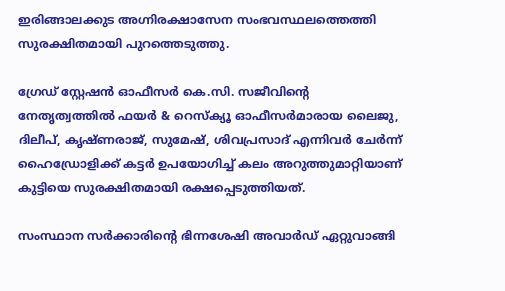ഇരിങ്ങാലക്കുട അഗ്നിരക്ഷാസേന സംഭവസ്ഥലത്തെത്തി സുരക്ഷിതമായി പുറത്തെടുത്തു.

ഗ്രേഡ് സ്റ്റേഷൻ ഓഫീസർ കെ.സി. സജീവിൻ്റെ നേതൃത്വത്തിൽ ഫയർ & റെസ്ക്യൂ ഓഫീസർമാരായ ലൈജു, ദിലീപ്, കൃഷ്ണരാജ്, സുമേഷ്, ശിവപ്രസാദ് എന്നിവർ ചേർന്ന് ഹൈഡ്രോളിക്ക് കട്ടർ ഉപയോഗിച്ച് കലം അറുത്തുമാറ്റിയാണ് കുട്ടിയെ സുരക്ഷിതമായി രക്ഷപ്പെടുത്തിയത്.

സംസ്ഥാന സർക്കാരിൻ്റെ ഭിന്നശേഷി അവാർഡ് ഏറ്റുവാങ്ങി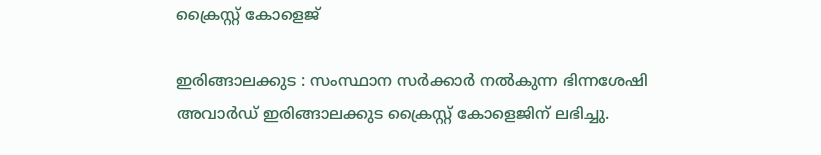ക്രൈസ്റ്റ് കോളെജ്

ഇരിങ്ങാലക്കുട : സംസ്ഥാന സർക്കാർ നൽകുന്ന ഭിന്നശേഷി അവാർഡ് ഇരിങ്ങാലക്കുട ക്രൈസ്റ്റ് കോളെജിന് ലഭിച്ചു.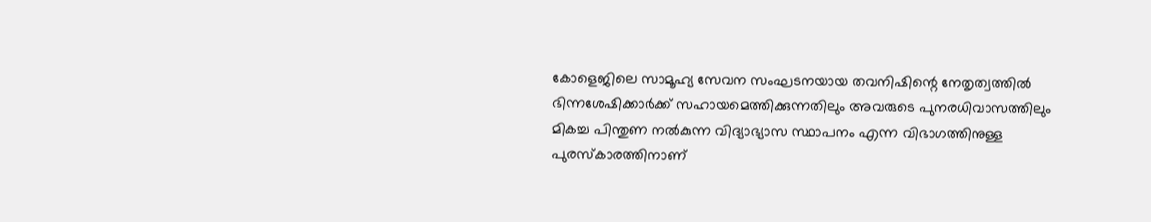കോളെജിലെ സാമൂഹ്യ സേവന സംഘടനയായ തവനിഷിന്റെ നേതൃത്വത്തിൽ ഭിന്നശേഷിക്കാർക്ക് സഹായമെത്തിക്കുന്നതിലും അവരുടെ പുനരധിവാസത്തിലും മികച്ച പിന്തുണ നൽകുന്ന വിദ്യാഭ്യാസ സ്ഥാപനം എന്ന വിഭാഗത്തിനുള്ള പുരസ്‌കാരത്തിനാണ്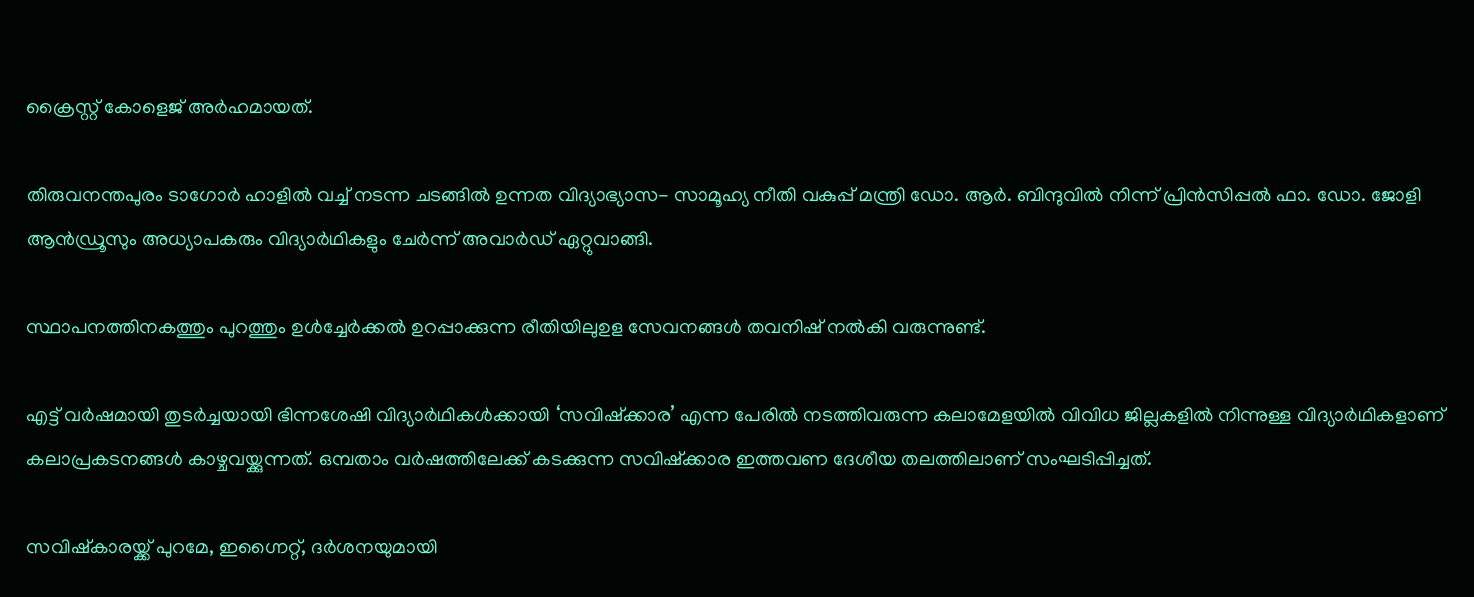ക്രൈസ്റ്റ് കോളെജ് അർഹമായത്.

തിരുവനന്തപുരം ടാഗോർ ഹാളിൽ വച്ച് നടന്ന ചടങ്ങിൽ ഉന്നത വിദ്യാഭ്യാസ- സാമൂഹ്യ നീതി വകുപ്പ് മന്ത്രി ഡോ. ആർ. ബിന്ദുവിൽ നിന്ന് പ്രിൻസിപ്പൽ ഫാ. ഡോ. ജോളി ആൻഡ്രൂസും അധ്യാപകരും വിദ്യാർഥികളും ചേർന്ന് അവാർഡ് ഏറ്റുവാങ്ങി.

സ്ഥാപനത്തിനകത്തും പുറത്തും ഉൾച്ചേർക്കൽ ഉറപ്പാക്കുന്ന രീതിയിലുഉള സേവനങ്ങൾ തവനിഷ് നൽകി വരുന്നുണ്ട്.

എട്ട് വർഷമായി തുടർച്ചയായി ഭിന്നശേഷി വിദ്യാർഥികൾക്കായി ‘സവിഷ്ക്കാര’ എന്ന പേരിൽ നടത്തിവരുന്ന കലാമേളയിൽ വിവിധ ജില്ലകളിൽ നിന്നുള്ള വിദ്യാർഥികളാണ് കലാപ്രകടനങ്ങൾ കാഴ്ചവയ്ക്കുന്നത്. ഒമ്പതാം വർഷത്തിലേക്ക് കടക്കുന്ന സവിഷ്ക്കാര ഇത്തവണ ദേശീയ തലത്തിലാണ് സംഘടിപ്പിച്ചത്.

സവിഷ്കാരയ്ക്ക് പുറമേ, ഇഗ്നൈറ്റ്, ദർശനയുമായി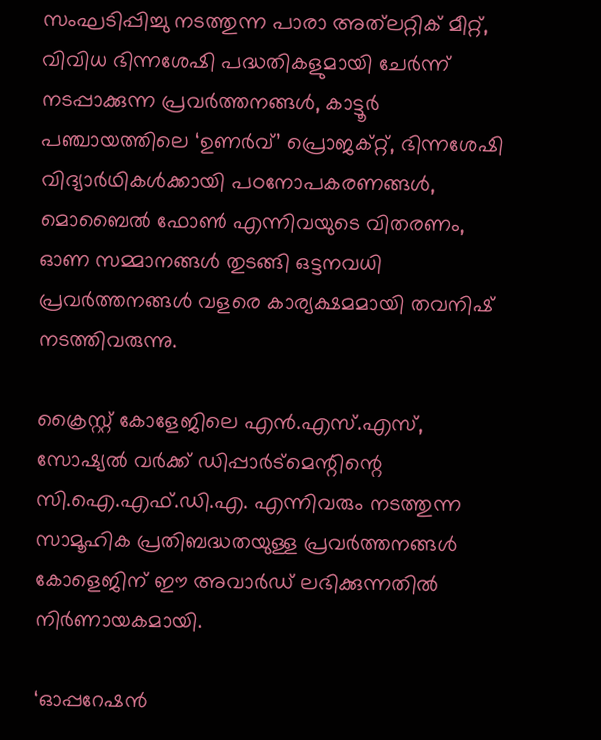സംഘടിപ്പിച്ചു നടത്തുന്ന പാരാ അത്‌ലറ്റിക് മീറ്റ്, വിവിധ ഭിന്നശേഷി പദ്ധതികളുമായി ചേർന്ന് നടപ്പാക്കുന്ന പ്രവർത്തനങ്ങൾ, കാട്ടൂർ പഞ്ചായത്തിലെ ‘ഉണർവ്’ പ്രൊജക്റ്റ്‌, ഭിന്നശേഷി വിദ്യാർഥികൾക്കായി പഠനോപകരണങ്ങൾ, മൊബൈൽ ഫോൺ എന്നിവയുടെ വിതരണം, ഓണ സമ്മാനങ്ങൾ തുടങ്ങി ഒട്ടനവധി പ്രവർത്തനങ്ങൾ വളരെ കാര്യക്ഷമമായി തവനിഷ് നടത്തിവരുന്നു.

ക്രൈസ്റ്റ് കോളേജിലെ എൻ.എസ്.എസ്, സോഷ്യൽ വർക്ക്‌ ഡിപ്പാർട്മെന്റിന്റെ സി.ഐ.എഫ്.ഡി.എ. എന്നിവരും നടത്തുന്ന സാമൂഹിക പ്രതിബദ്ധതയുള്ള പ്രവർത്തനങ്ങൾ കോളെജിന് ഈ അവാർഡ് ലഭിക്കുന്നതിൽ നിർണായകമായി.

‘ഓപ്പറേഷൻ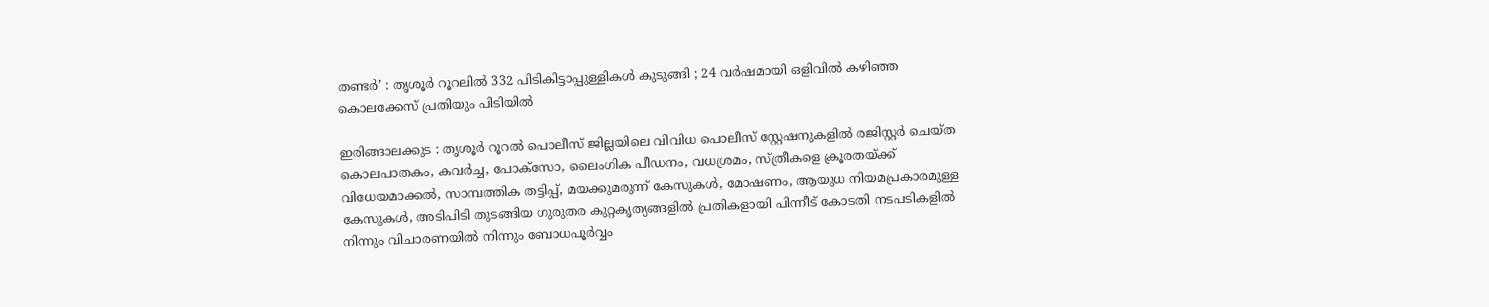തണ്ടർ’ : തൃശൂർ റൂറലിൽ 332 പിടികിട്ടാപ്പുള്ളികൾ കുടുങ്ങി ; 24 വർഷമായി ഒളിവിൽ കഴിഞ്ഞ കൊലക്കേസ് പ്രതിയും പിടിയിൽ

ഇരിങ്ങാലക്കുട : തൃശൂർ റൂറൽ പൊലീസ് ജില്ലയിലെ വിവിധ പൊലീസ് സ്റ്റേഷനുകളിൽ രജിസ്റ്റർ ചെയ്ത കൊലപാതകം, കവർച്ച, പോക്സോ, ലൈംഗിക പീഡനം, വധശ്രമം, സ്ത്രീകളെ ക്രൂരതയ്ക്ക് വിധേയമാക്കൽ, സാമ്പത്തിക തട്ടിപ്പ്, മയക്കുമരുന്ന് കേസുകൾ, മോഷണം, ആയുധ നിയമപ്രകാരമുള്ള കേസുകൾ, അടിപിടി തുടങ്ങിയ ഗുരുതര കുറ്റകൃത്യങ്ങളിൽ പ്രതികളായി പിന്നീട് കോടതി നടപടികളിൽ നിന്നും വിചാരണയിൽ നിന്നും ബോധപൂർവ്വം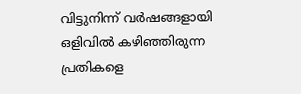വിട്ടുനിന്ന് വർഷങ്ങളായി ഒളിവിൽ കഴിഞ്ഞിരുന്ന പ്രതികളെ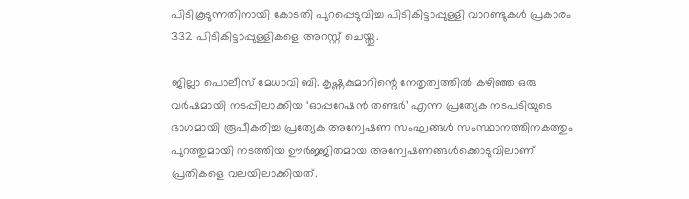പിടികൂടുന്നതിനായി കോടതി പുറപ്പെടുവിച്ച പിടികിട്ടാപ്പുള്ളി വാറണ്ടുകൾ പ്രകാരം 332 പിടികിട്ടാപ്പുള്ളികളെ അറസ്റ്റ് ചെയ്തു.

ജില്ലാ പൊലീസ് മേധാവി ബി. കൃഷ്ണകുമാറിന്റെ നേതൃത്വത്തിൽ കഴിഞ്ഞ ഒരു വർഷമായി നടപ്പിലാക്കിയ ‘ഓപ്പറേഷൻ തണ്ടർ’ എന്ന പ്രത്യേക നടപടിയുടെ ഭാഗമായി രൂപീകരിച്ച പ്രത്യേക അന്വേഷണ സംഘങ്ങൾ സംസ്ഥാനത്തിനകത്തും പുറത്തുമായി നടത്തിയ ഊർജ്ജിതമായ അന്വേഷണങ്ങൾക്കൊടുവിലാണ് പ്രതികളെ വലയിലാക്കിയത്.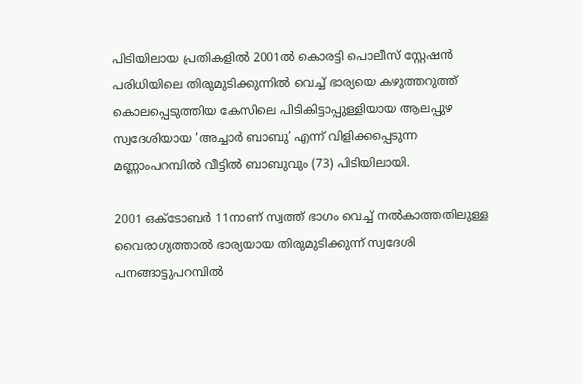പിടിയിലായ പ്രതികളിൽ 2001ൽ കൊരട്ടി പൊലീസ് സ്റ്റേഷൻ പരിധിയിലെ തിരുമുടിക്കുന്നിൽ വെച്ച് ഭാര്യയെ കഴുത്തറുത്ത് കൊലപ്പെടുത്തിയ കേസിലെ പിടികിട്ടാപ്പുള്ളിയായ ആലപ്പുഴ സ്വദേശിയായ ‘അച്ചാർ ബാബു’ എന്ന് വിളിക്കപ്പെടുന്ന മണ്ണാംപറമ്പിൽ വീട്ടിൽ ബാബുവും (73) പിടിയിലായി.

2001 ഒക്ടോബർ 11നാണ് സ്വത്ത് ഭാഗം വെച്ച് നൽകാത്തതിലുള്ള വൈരാഗ്യത്താൽ ഭാര്യയായ തിരുമുടിക്കുന്ന് സ്വദേശി പനങ്ങാട്ടുപറമ്പിൽ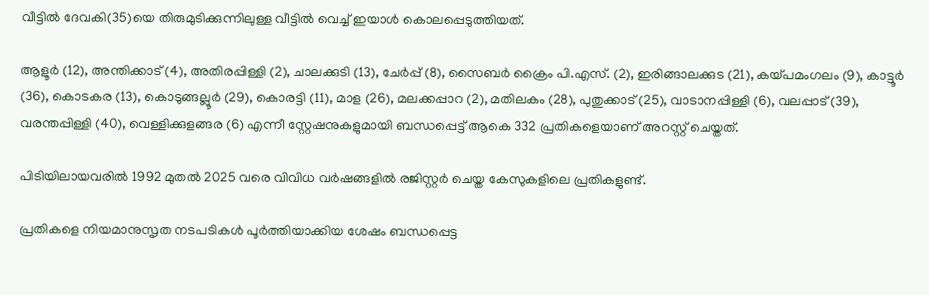വീട്ടിൽ ദേവകി(35)യെ തിരുമുടിക്കുന്നിലുള്ള വീട്ടിൽ വെച്ച് ഇയാൾ കൊലപ്പെടുത്തിയത്.

ആളൂർ (12), അന്തിക്കാട് (4), അതിരപ്പിള്ളി (2), ചാലക്കുടി (13), ചേർപ്പ് (8), സൈബർ ക്രൈം പി.എസ്. (2), ഇരിങ്ങാലക്കുട (21), കയ്പമംഗലം (9), കാട്ടൂർ (36), കൊടകര (13), കൊടുങ്ങല്ലൂർ (29), കൊരട്ടി (11), മാള (26), മലക്കപ്പാറ (2), മതിലകം (28), പുതുക്കാട് (25), വാടാനപ്പിള്ളി (6), വലപ്പാട് (39), വരന്തപ്പിള്ളി (40), വെള്ളിക്കുളങ്ങര (6) എന്നീ സ്റ്റേഷനുകളുമായി ബന്ധപ്പെട്ട് ആകെ 332 പ്രതികളെയാണ് അറസ്റ്റ് ചെയ്തത്.

പിടിയിലായവരിൽ 1992 മുതൽ 2025 വരെ വിവിധ വർഷങ്ങളിൽ രജിസ്റ്റർ ചെയ്ത കേസുകളിലെ പ്രതികളുണ്ട്.

പ്രതികളെ നിയമാനുസൃത നടപടികൾ പൂർത്തിയാക്കിയ ശേഷം ബന്ധപ്പെട്ട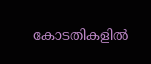കോടതികളിൽ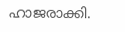ഹാജരാക്കി.